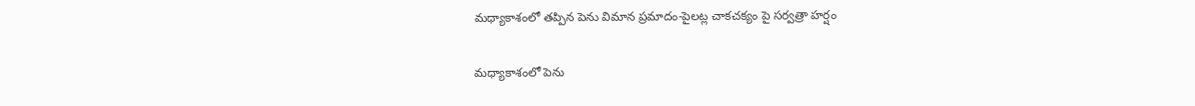మధ్యాకాశంలో తప్పిన పెను విమాన ప్రమాదం-పైలట్ల చాకచక్యం పై సర్వత్రా హర్షం

మధ్యాకాశంలో పెను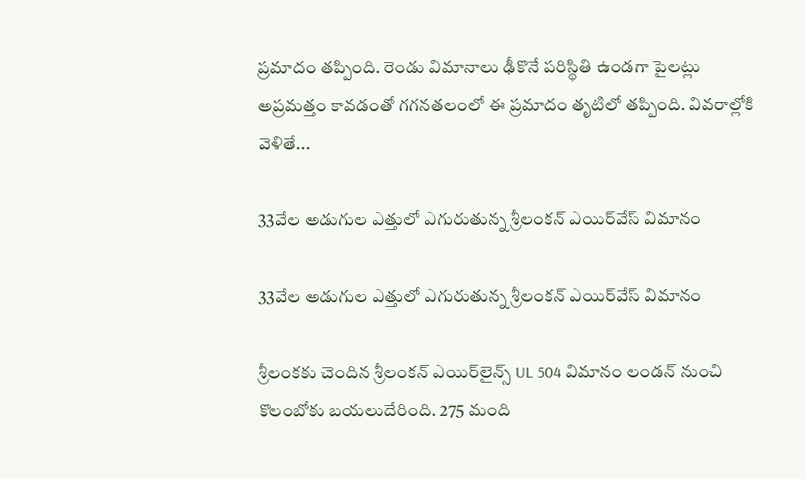ప్రమాదం తప్పింది. రెండు విమానాలు ఢీకొనే పరిస్థితి ఉండగా పైలట్లు అప్రమత్తం కావడంతో గగనతలంలో ఈ ప్రమాదం తృటిలో తప్పింది. వివరాల్లోకి వెళితే...

33వేల అడుగుల ఎత్తులో ఎగురుతున్న శ్రీలంకన్ ఎయిర్‌వేస్ విమానం

33వేల అడుగుల ఎత్తులో ఎగురుతున్న శ్రీలంకన్ ఎయిర్‌వేస్ విమానం

శ్రీలంకకు చెందిన శ్రీలంకన్ ఎయిర్‌లైన్స్ UL 504 విమానం లండన్ నుంచి కొలంబోకు బయలుదేరింది. 275 మంది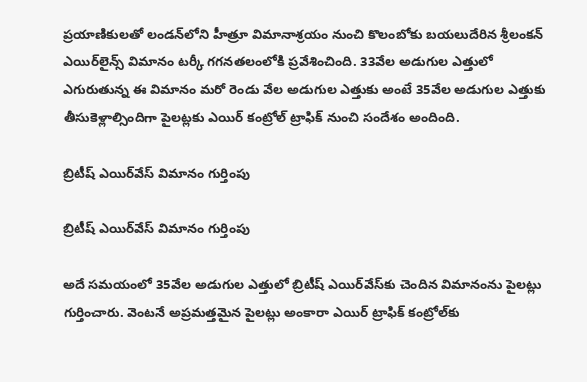ప్రయాణికులతో లండన్‌లోని హీత్రూ విమానాశ్రయం నుంచి కొలంబోకు బయలుదేరిన శ్రీలంకన్ ఎయిర్‌లైన్స్ విమానం టర్కీ గగనతలంలోకి ప్రవేశించింది. 33వేల అడుగుల ఎత్తులో ఎగురుతున్న ఈ విమానం మరో రెండు వేల అడుగుల ఎత్తుకు అంటే 35వేల అడుగుల ఎత్తుకు తీసుకెళ్లాల్సిందిగా పైలట్లకు ఎయిర్ కంట్రోల్ ట్రాఫిక్ నుంచి సందేశం అందింది.

బ్రిటీష్ ఎయిర్‌వేస్ విమానం గుర్తింపు

బ్రిటీష్ ఎయిర్‌వేస్ విమానం గుర్తింపు

అదే సమయంలో 35వేల అడుగుల ఎత్తులో బ్రిటీష్ ఎయిర్‌వేస్‌కు చెందిన విమానంను పైలట్లు గుర్తించారు. వెంటనే అప్రమత్తమైన పైలట్లు అంకారా ఎయిర్‌ ట్రాఫిక్ కంట్రోల్‌కు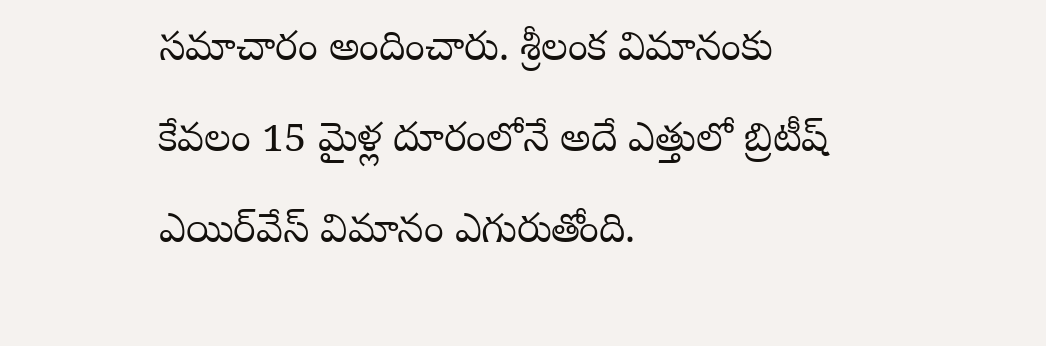సమాచారం అందించారు. శ్రీలంక విమానంకు కేవలం 15 మైళ్ల దూరంలోనే అదే ఎత్తులో బ్రిటీష్ ఎయిర్‌వేస్ విమానం ఎగురుతోంది.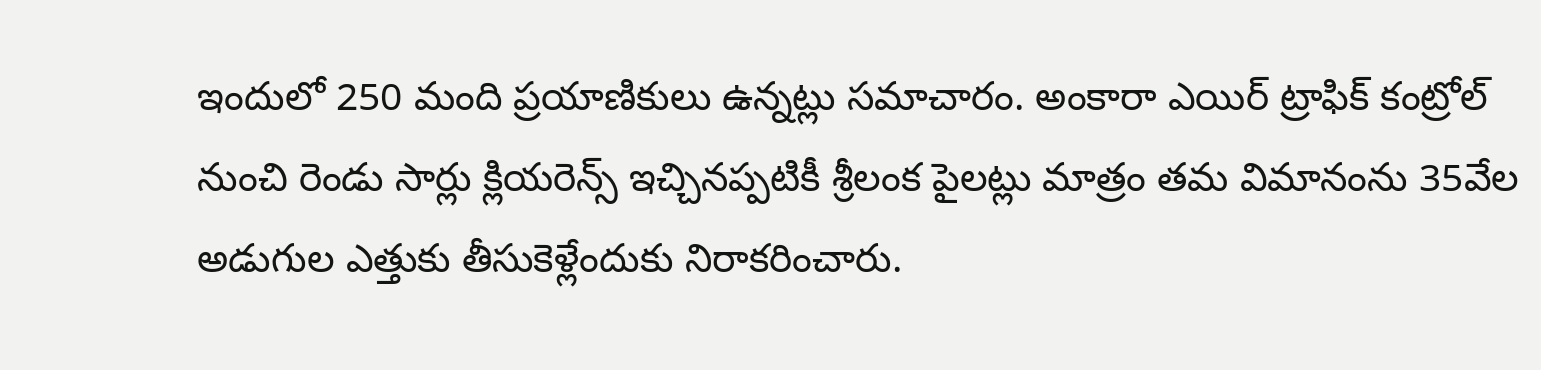ఇందులో 250 మంది ప్రయాణికులు ఉన్నట్లు సమాచారం. అంకారా ఎయిర్ ట్రాఫిక్ కంట్రోల్ నుంచి రెండు సార్లు క్లియరెన్స్ ఇచ్చినప్పటికీ శ్రీలంక పైలట్లు మాత్రం తమ విమానంను 35వేల అడుగుల ఎత్తుకు తీసుకెళ్లేందుకు నిరాకరించారు.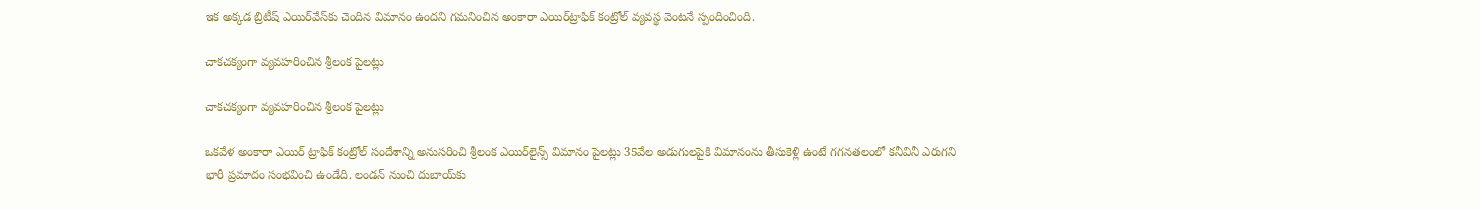ఇక అక్కడ బ్రిటీష్ ఎయిర్‌వేస్‌కు చెందిన విమానం ఉందని గమనించిన అంకారా ఎయిర్‌ట్రాఫిక్ కంట్రోల్ వ్యవస్థ వెంటనే స్పందించింది.

చాకచక్యంగా వ్యవహరించిన శ్రీలంక పైలట్లు

చాకచక్యంగా వ్యవహరించిన శ్రీలంక పైలట్లు

ఒకవేళ అంకారా ఎయిర్ ట్రాఫిక్ కంట్రోల్ సందేశాన్ని అనుసరించి శ్రీలంక ఎయిర్‌లైన్స్ విమానం పైలట్లు 35వేల అడుగులపైకి విమానంను తీసుకెళ్లి ఉంటే గగనతలంలో కనీవినీ ఎరుగని భారీ ప్రమాదం సంభవించి ఉండేది. లండన్ నుంచి దుబాయ్‌కు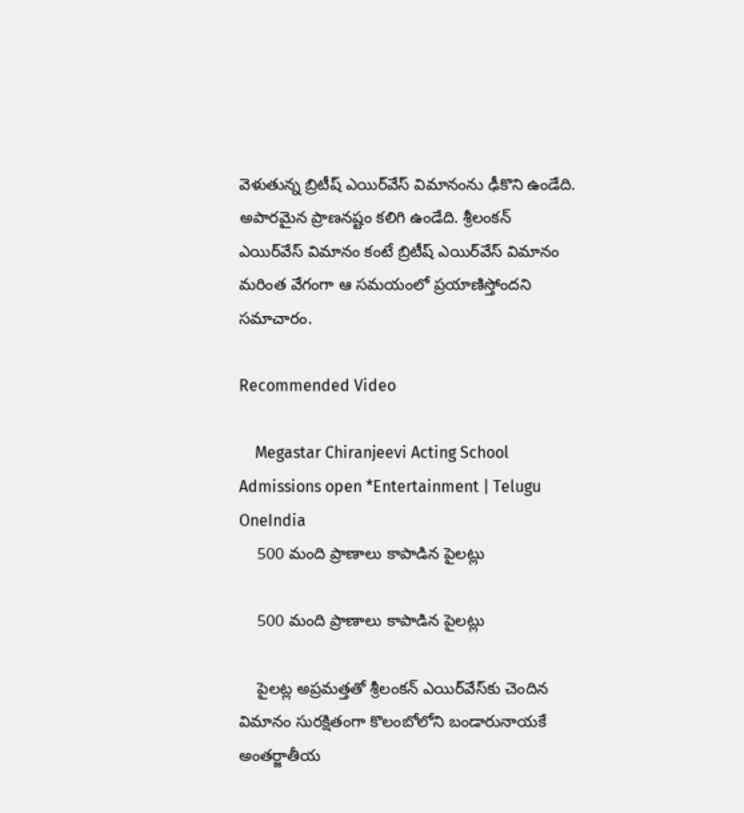వెళుతున్న బ్రిటీష్ ఎయిర్‌వేస్ విమానంను ఢీకొని ఉండేది. అపారమైన ప్రాణనష్టం కలిగి ఉండేది. శ్రీలంకన్ ఎయిర్‌వేస్‌ విమానం కంటే బ్రిటీష్ ఎయిర్‌వేస్ విమానం మరింత వేగంగా ఆ సమయంలో ప్రయాణిస్తోందని సమాచారం.

Recommended Video

    Megastar Chiranjeevi Acting School Admissions open *Entertainment | Telugu OneIndia
    500 మంది ప్రాణాలు కాపాడిన పైలట్లు

    500 మంది ప్రాణాలు కాపాడిన పైలట్లు

    పైలట్ల అప్రమత్తతో శ్రీలంకన్ ఎయిర్‌వేస్‌కు చెందిన విమానం సురక్షితంగా కొలంబోలోని బండారునాయకే అంతర్జాతీయ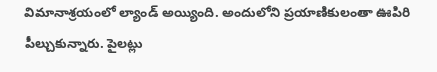విమానాశ్రయంలో ల్యాండ్ అయ్యింది. అందులోని ప్రయాణికులంతా ఊపిరి పీల్చుకున్నారు. పైలట్లు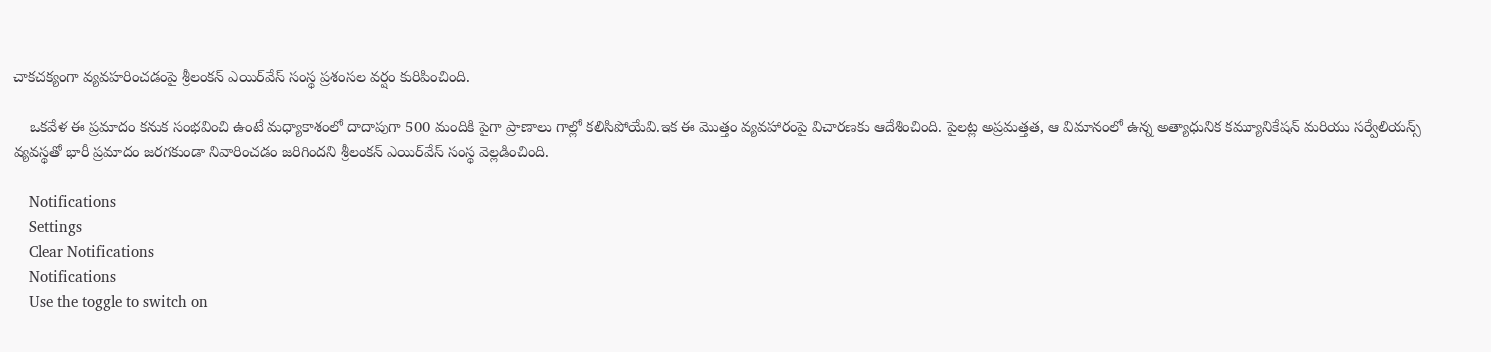చాకచక్యంగా వ్యవహరించడంపై శ్రీలంకన్ ఎయిర్‌వేస్ సంస్థ ప్రశంసల వర్షం కురిపించింది.

    ఒకవేళ ఈ ప్రమాదం కనుక సంభవించి ఉంటే మధ్యాకాశంలో దాదాపుగా 500 మందికి పైగా ప్రాణాలు గాల్లో కలిసిపోయేవి.ఇక ఈ మొత్తం వ్యవహారంపై విచారణకు ఆదేశించింది. పైలట్ల అప్రమత్తత, ఆ విమానంలో ఉన్న అత్యాధునిక కమ్యూనికేషన్ మరియు సర్వేలియన్స్ వ్యవస్థతో భారీ ప్రమాదం జరగకుండా నివారించడం జరిగిందని శ్రీలంకన్ ఎయిర్‌వేస్ సంస్థ వెల్లడించింది.

    Notifications
    Settings
    Clear Notifications
    Notifications
    Use the toggle to switch on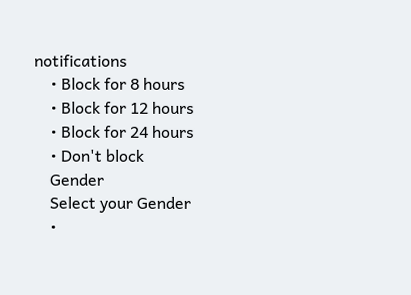notifications
    • Block for 8 hours
    • Block for 12 hours
    • Block for 24 hours
    • Don't block
    Gender
    Select your Gender
    •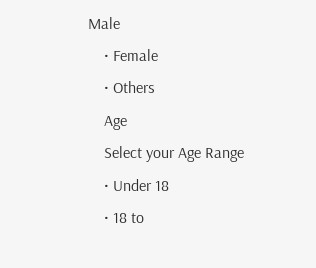Male
    • Female
    • Others
    Age
    Select your Age Range
    • Under 18
    • 18 to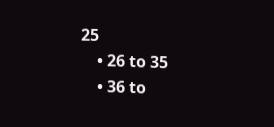25
    • 26 to 35
    • 36 to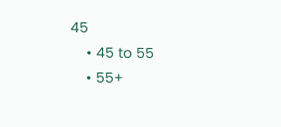45
    • 45 to 55
    • 55+